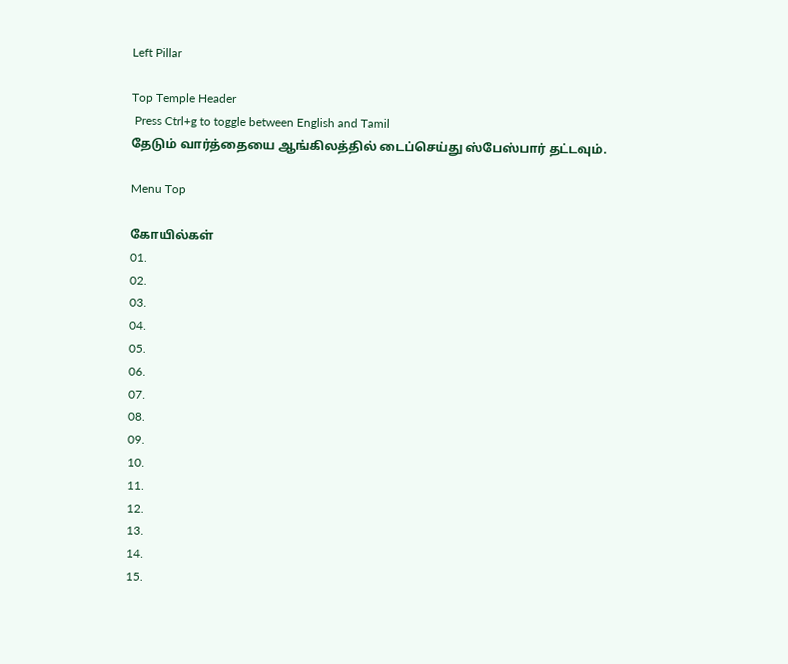Left Pillar

Top Temple Header
 Press Ctrl+g to toggle between English and Tamil
தேடும் வார்த்தையை ஆங்கிலத்தில் டைப்செய்து ஸ்பேஸ்பார் தட்டவும்.

Menu Top

கோயில்கள்
01.
02.
03.
04.
05.
06.
07.
08.
09.
10.
11.
12.
13.
14.
15.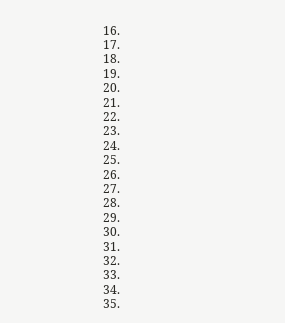16.
17.
18.
19.
20.
21.
22.
23.
24.
25.
26.
27.
28.
29.
30.
31.
32.
33.
34.
35.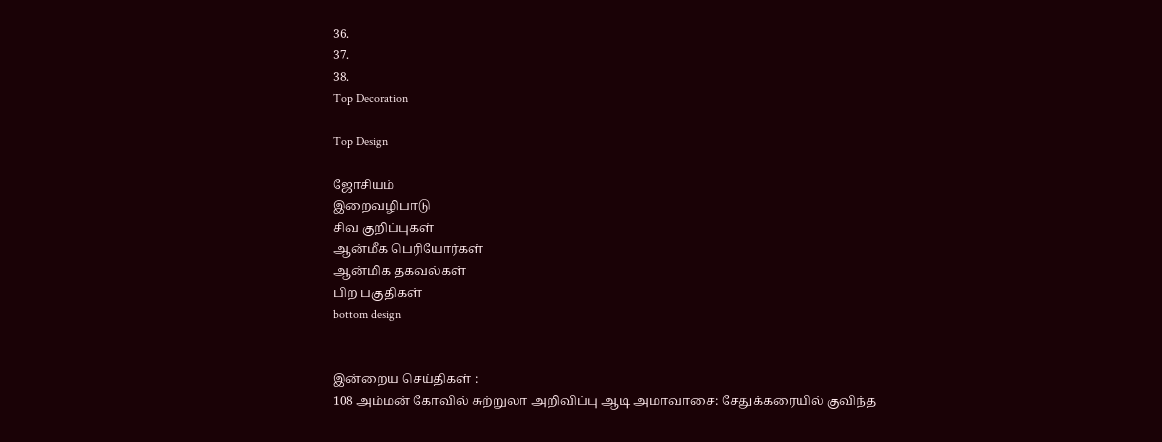36.
37.
38.
Top Decoration

Top Design

ஜோசியம்
இறைவழிபாடு
சிவ குறிப்புகள்
ஆன்மீக பெரியோர்கள்
ஆன்மிக தகவல்கள்
பிற பகுதிகள்
bottom design


இன்றைய செய்திகள் :
108 அம்மன் கோவில் சுற்றுலா அறிவிப்பு ஆடி அமாவாசை: சேதுக்கரையில் குவிந்த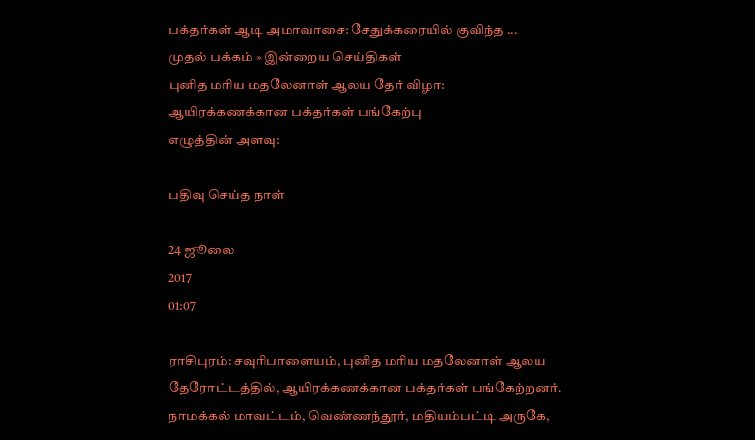பக்தர்கள் ஆடி அமாவாசை: சேதுக்கரையில் குவிந்த ...
முதல் பக்கம் » இன்றைய செய்திகள்
புனித மரிய மதலேனாள் ஆலய தேர் விழா: ஆயிரக்கணக்கான பக்தர்கள் பங்கேற்பு
எழுத்தின் அளவு:

பதிவு செய்த நாள்

24 ஜூலை
2017
01:07

ராசிபுரம்: சவுரிபாளையம், புனித மரிய மதலேனாள் ஆலய தேரோட்டத்தில், ஆயிரக்கணக்கான பக்தர்கள் பங்கேற்றனர். நாமக்கல் மாவட்டம், வெண்ணந்தூர், மதியம்பட்டி அருகே,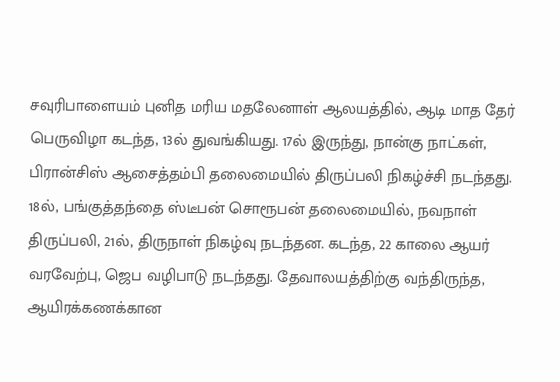சவுரிபாளையம் புனித மரிய மதலேனாள் ஆலயத்தில், ஆடி மாத தேர் பெருவிழா கடந்த, 13ல் துவங்கியது. 17ல் இருந்து, நான்கு நாட்கள், பிரான்சிஸ் ஆசைத்தம்பி தலைமையில் திருப்பலி நிகழ்ச்சி நடந்தது. 18ல், பங்குத்தந்தை ஸ்டீபன் சொரூபன் தலைமையில், நவநாள் திருப்பலி, 21ல், திருநாள் நிகழ்வு நடந்தன. கடந்த, 22 காலை ஆயர் வரவேற்பு, ஜெப வழிபாடு நடந்தது. தேவாலயத்திற்கு வந்திருந்த, ஆயிரக்கணக்கான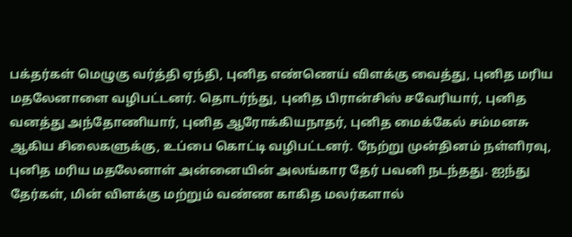பக்தர்கள் மெழுகு வர்த்தி ஏந்தி, புனித எண்ணெய் விளக்கு வைத்து, புனித மரிய மதலேனாளை வழிபட்டனர். தொடர்ந்து, புனித பிரான்சிஸ் சவேரியார், புனித வனத்து அந்தோணியார், புனித ஆரோக்கியநாதர், புனித மைக்கேல் சம்மனசு ஆகிய சிலைகளுக்கு, உப்பை கொட்டி வழிபட்டனர். நேற்று முன்தினம் நள்ளிரவு, புனித மரிய மதலேனாள் அன்னையின் அலங்கார தேர் பவனி நடந்தது. ஐந்து தேர்கள், மின் விளக்கு மற்றும் வண்ண காகித மலர்களால்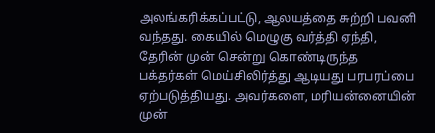அலங்கரிக்கப்பட்டு, ஆலயத்தை சுற்றி பவனி வந்தது. கையில் மெழுகு வர்த்தி ஏந்தி, தேரின் முன் சென்று கொண்டிருந்த பக்தர்கள் மெய்சிலிர்த்து ஆடியது பரபரப்பை ஏற்படுத்தியது. அவர்களை, மரியன்னையின் முன்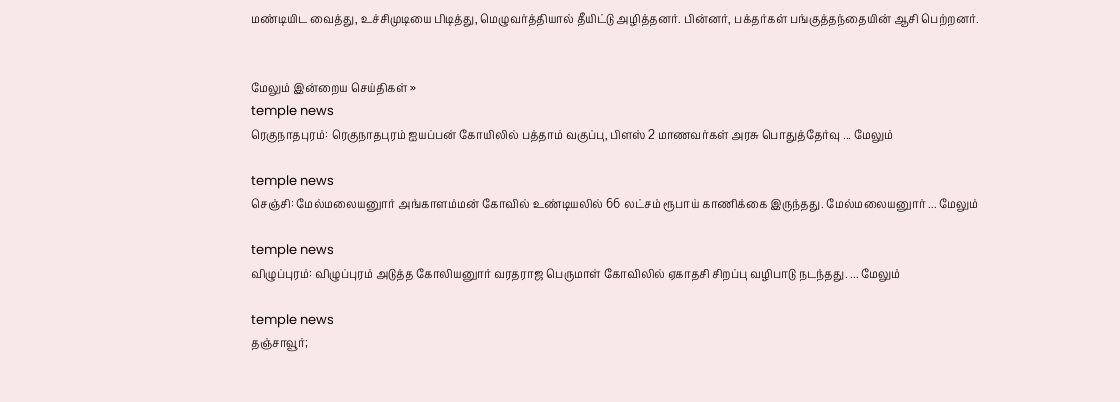மண்டியிட வைத்து, உச்சிமுடியை பிடித்து, மெழுவர்த்தியால் தீயிட்டு அழித்தனர். பின்னர், பக்தர்கள் பங்குத்தந்தையின் ஆசி பெற்றனர்.


மேலும் இன்றைய செய்திகள் »
temple news
ரெகுநாதபுரம்: ரெகுநாதபுரம் ஐயப்பன் கோயிலில் பத்தாம் வகுப்பு, பிளஸ் 2 மாணவர்கள் அரசு பொதுத்தேர்வு ... மேலும்

temple news
செஞ்சி: மேல்மலையனுார் அங்காளம்மன் கோவில் உண்டியலில் 66 லட்சம் ரூபாய் காணிக்கை இருந்தது. மேல்மலையனுார் ... மேலும்

temple news
விழுப்புரம்: விழுப்புரம் அடுத்த கோலியனுார் வரதராஜ பெருமாள் கோவிலில் ஏகாதசி சிறப்பு வழிபாடு நடந்தது. ... மேலும்

temple news
தஞ்சாவூர்;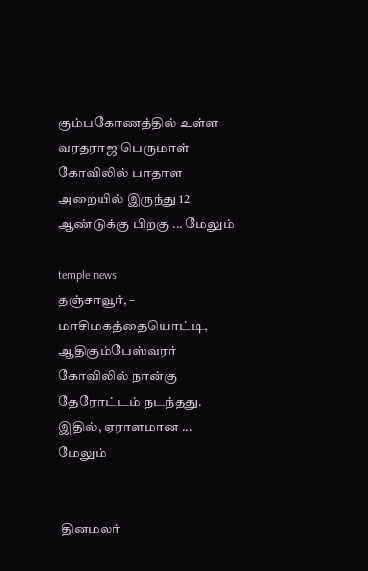கும்பகோணத்தில் உள்ள வரதராஜ பெருமாள் கோவிலில் பாதாள அறையில் இருந்து 12 ஆண்டுக்கு பிறகு ... மேலும்

temple news
தஞ்சாவூர், – மாசிமகத்தையொட்டி, ஆதிகும்பேஸ்வரர் கோவிலில் நான்கு தேரோட்டம் நடந்தது. இதில், ஏராளமான ... மேலும்


 தினமலர்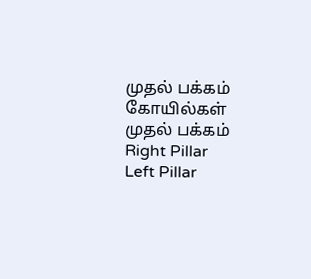முதல் பக்கம்   கோயில்கள் முதல் பக்கம்
Right Pillar
Left Pillar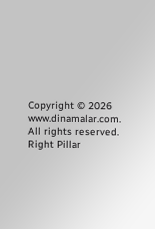Copyright © 2026 www.dinamalar.com. All rights reserved.
Right Pillar